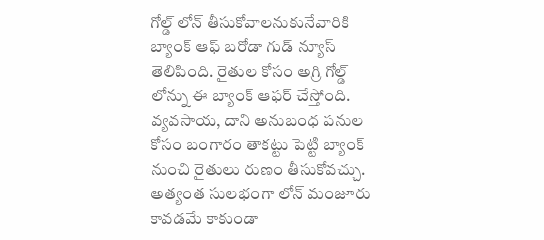గోల్డ్ లోన్ తీసుకోవాలనుకునేవారికి బ్యాంక్ ఆఫ్ బరోడా గుడ్ న్యూస్ తెలిపింది. రైతుల కోసం అగ్రి గోల్డ్ లోన్ను ఈ బ్యాంక్ ఆఫర్ చేస్తోంది. వ్యవసాయ, దాని అనుబంధ పనుల కోసం బంగారం తాకట్టు పెట్టి బ్యాంక్ నుంచి రైతులు రుణం తీసుకోవచ్చు. అత్యంత సులభంగా లోన్ మంజూరు కావడమే కాకుండా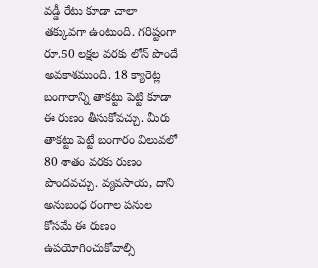వడ్డీ రేటు కూడా చాలా తక్కువగా ఉంటుంది. గరిష్టంగా రూ.50 లక్షల వరకు లోన్ పొందే అవకాశముంది. 18 క్యారెట్ల బంగారాన్ని తాకట్టు పెట్టి కూడా ఈ రుణం తీసుకోవచ్చు. మీరు తాకట్టు పెట్టే బంగారం విలువలో 80 శాతం వరకు రుణం పొందవచ్చు. వ్యవసాయ, దాని అనుబంధ రంగాల పనుల కోసమే ఈ రుణం ఉపయోగించుకోవాల్సి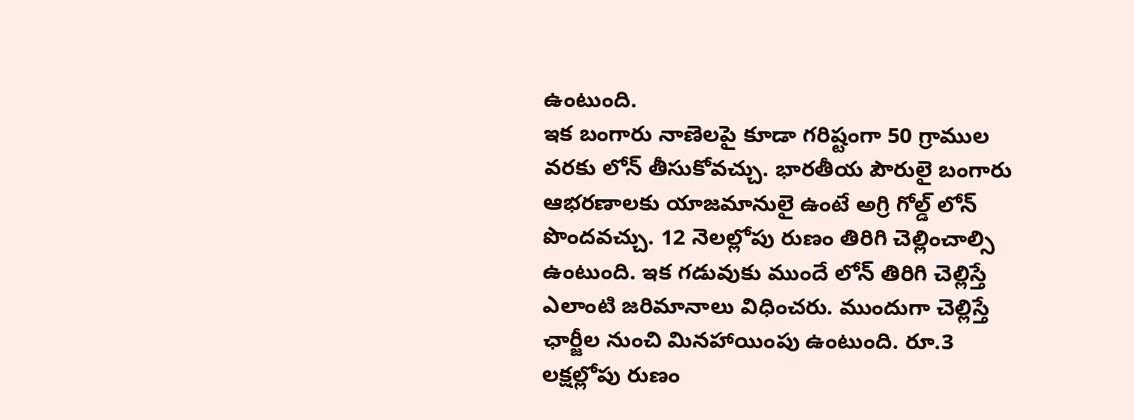ఉంటుంది.
ఇక బంగారు నాణెలపై కూడా గరిష్టంగా 50 గ్రాముల వరకు లోన్ తీసుకోవచ్చు. భారతీయ పౌరులై బంగారు ఆభరణాలకు యాజమానులై ఉంటే అగ్రి గోల్డ్ లోన్ పొందవచ్చు. 12 నెలల్లోపు రుణం తిరిగి చెల్లించాల్సి ఉంటుంది. ఇక గడువుకు ముందే లోన్ తిరిగి చెల్లిస్తే ఎలాంటి జరిమానాలు విధించరు. ముందుగా చెల్లిస్తే ఛార్జీల నుంచి మినహాయింపు ఉంటుంది. రూ.3 లక్షల్లోపు రుణం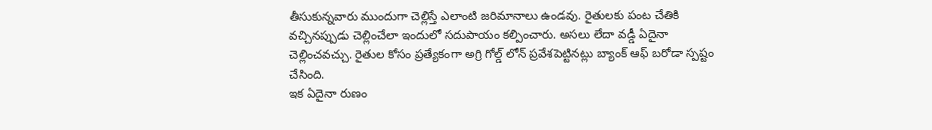తీసుకున్నవారు ముందుగా చెల్లిస్తే ఎలాంటి జరిమానాలు ఉండవు. రైతులకు పంట చేతికి వచ్చినప్పుడు చెల్లించేలా ఇందులో సదుపాయం కల్పించారు. అసలు లేదా వడ్డీ ఏదైనా చెల్లించవచ్చు. రైతుల కోసం ప్రత్యేకంగా అగ్రి గోల్డ్ లోన్ ప్రవేశపెట్టినట్లు బ్యాంక్ ఆఫ్ బరోడా స్పష్టం చేసింది.
ఇక ఏదైనా రుణం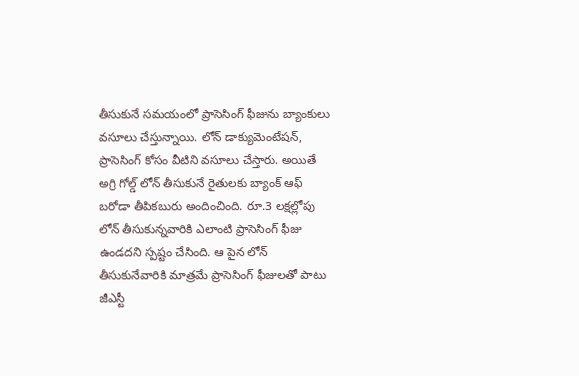తీసుకునే సమయంలో ప్రాసెసింగ్ ఫీజును బ్యాంకులు వసూలు చేస్తున్నాయి. లోన్ డాక్యుమెంటేషన్, ప్రాసెసింగ్ కోసం వీటిని వసూలు చేస్తారు. అయితే అగ్రి గోల్డ్ లోన్ తీసుకునే రైతులకు బ్యాంక్ ఆఫ్ బరోడా తీపికబురు అందించింది. రూ.3 లక్షల్లోపు లోన్ తీసుకున్నవారికి ఎలాంటి ప్రాసెసింగ్ ఫీజు ఉండదని స్పష్టం చేసింది. ఆ పైన లోన్ తీసుకునేవారికి మాత్రమే ప్రాసెసింగ్ ఫీజులతో పాటు జీఎస్టీ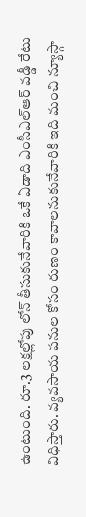ఉంటుంది. రూ.3 లక్షల్లోపు లోన్ తీసుకునేవారికి ఒకే ఏడాది ఎంసీఎల్ఆర్ వడ్డీ రేటు విధిస్తారు. వ్యవసాయ పనుల కోసం రుణం కావాలనుకునేవారికి ఇది మంచి న్యూస్గా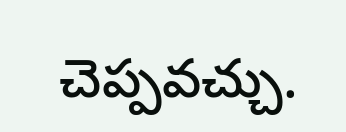చెప్పవచ్చు.